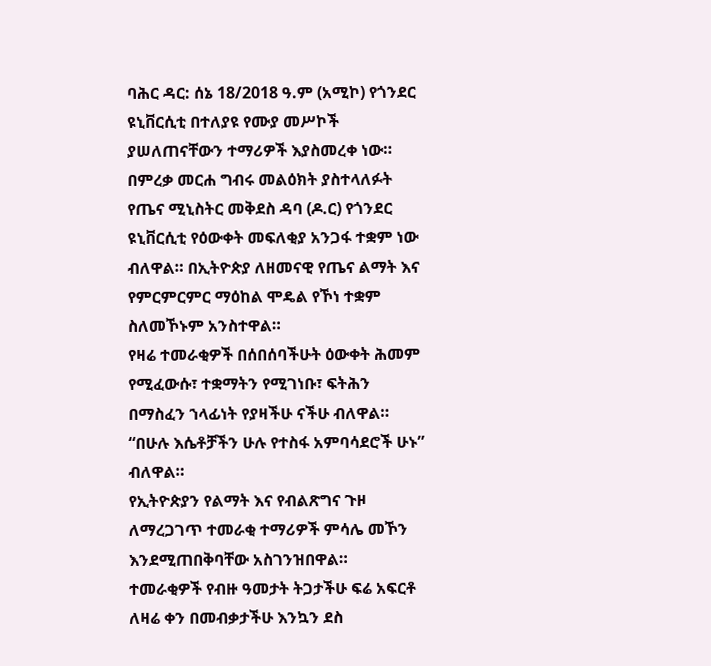ባሕር ዳር: ሰኔ 18/2018 ዓ.ም (አሚኮ) የጎንደር ዩኒቨርሲቲ በተለያዩ የሙያ መሥኮች ያሠለጠናቸውን ተማሪዎች እያስመረቀ ነው።
በምረቃ መርሐ ግብሩ መልዕክት ያስተላለፉት የጤና ሚኒስትር መቅደስ ዳባ (ዶ.ር) የጎንደር ዩኒቨርሲቲ የዕውቀት መፍለቂያ አንጋፋ ተቋም ነው ብለዋል። በኢትዮጵያ ለዘመናዊ የጤና ልማት እና የምርምርምር ማዕከል ሞዴል የኾነ ተቋም ስለመኾኑም አንስተዋል።
የዛሬ ተመራቂዎች በሰበሰባችሁት ዕውቀት ሕመም የሚፈውሱ፣ ተቋማትን የሚገነቡ፣ ፍትሕን በማስፈን ኀላፊነት የያዛችሁ ናችሁ ብለዋል። “በሁሉ እሴቶቻችን ሁሉ የተስፋ አምባሳደሮች ሁኑ” ብለዋል።
የኢትዮጵያን የልማት እና የብልጽግና ጉዞ ለማረጋገጥ ተመራቂ ተማሪዎች ምሳሌ መኾን እንደሚጠበቅባቸው አስገንዝበዋል።
ተመራቂዎች የብዙ ዓመታት ትጋታችሁ ፍሬ አፍርቶ ለዛሬ ቀን በመብቃታችሁ እንኳን ደስ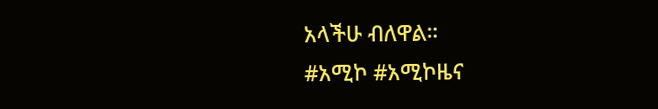አላችሁ ብለዋል።
#አሚኮ #አሚኮዜና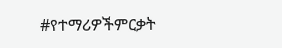#የተማሪዎችምርቃት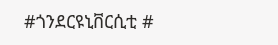#ጎንደርዩኒቨርሲቲ #